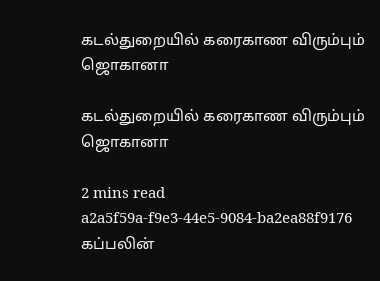கடல்துறையில் கரைகாண விரும்பும் ஜொகானா

கடல்துறையில் கரைகாண விரும்பும் ஜொகானா

2 mins read
a2a5f59a-f9e3-44e5-9084-ba2ea88f9176
கப்பலின்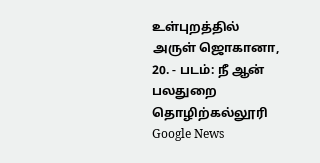உள்புறத்தில் அருள் ஜொகானா, 20. - படம்: நீ ஆன் பலதுறை தொழிற்கல்லூரி
Google News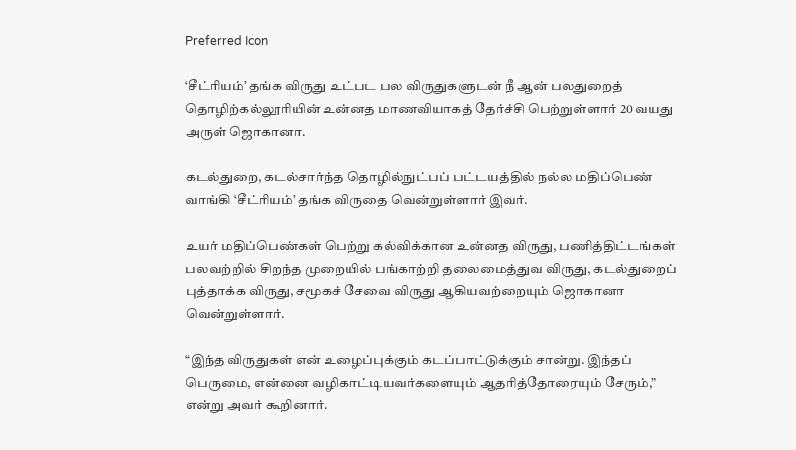Preferred Icon

‘சீட்ரியம்’ தங்க விருது உட்பட பல விருதுகளுடன் நீ ஆன் பலதுறைத் தொழிற்கல்லூரியின் உன்னத மாணவியாகத் தேர்ச்சி பெற்றுள்ளார் 20 வயது அருள் ஜொகானா.

கடல்துறை, கடல்சார்ந்த தொழில்நுட்பப் பட்டயத்தில் நல்ல மதிப்பெண் வாங்கி ‘சீட்ரியம்’ தங்க விருதை வென்றுள்ளார் இவர்.

உயர் மதிப்பெண்கள் பெற்று கல்விக்கான உன்னத விருது, பணித்திட்டங்கள் பலவற்றில் சிறந்த முறையில் பங்காற்றி தலைமைத்துவ விருது, கடல்துறைப் புத்தாக்க விருது, சமூகச் சேவை விருது ஆகியவற்றையும் ஜொகானா வென்றுள்ளார்.

“இந்த விருதுகள் என் உழைப்புக்கும் கடப்பாட்டுக்கும் சான்று. இந்தப் பெருமை, என்னை வழிகாட்டியவர்களையும் ஆதரித்தோரையும் சேரும்,” என்று அவர் கூறினார்.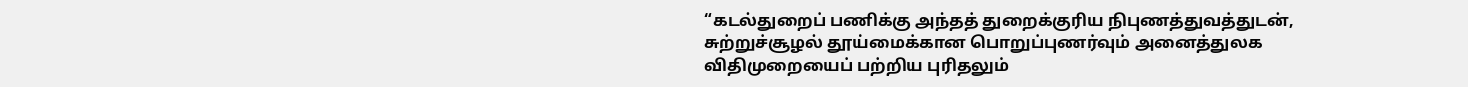“கடல்துறைப் பணிக்கு அந்தத் துறைக்குரிய நிபுணத்துவத்துடன், சுற்றுச்சூழல் தூய்மைக்கான பொறுப்புணர்வும் அனைத்துலக விதிமுறையைப் பற்றிய புரிதலும்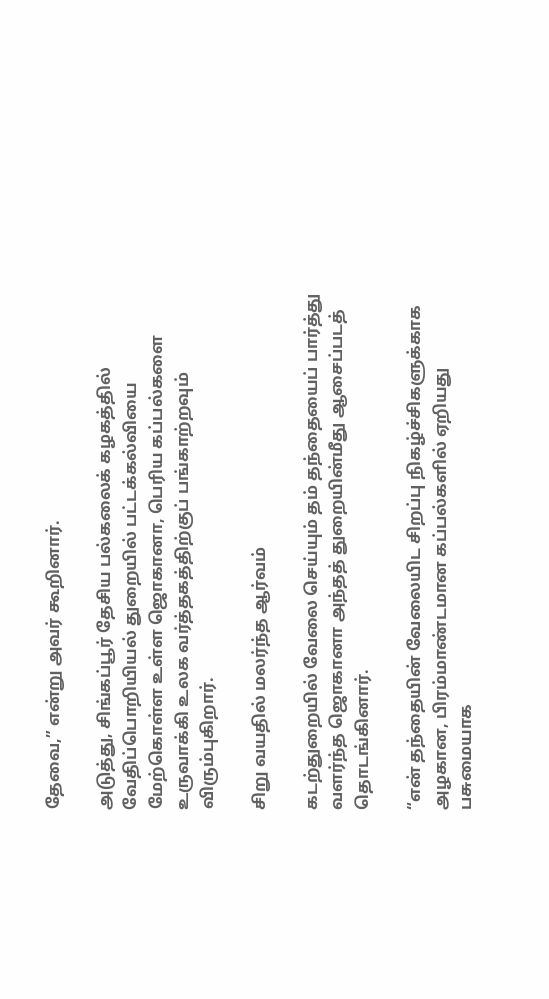தேவை,” என்று அவர் கூறினார்.

அடுத்து, சிங்கப்பூர் தேசிய பல்கலைக் கழகத்தில் வேதிப்பொறியியல் துறையில் பட்டக்கல்வியை மேற்கொள்ள உள்ள ஜொகானா, பெரிய கப்பல்களை உருவாக்கி உலக வர்த்தகத்திற்குப் பங்காற்றவும் விரும்புகிறார்.

சிறு வயதில் மலர்ந்த ஆர்வம்

கடற்துறையில் வேலை செய்யும் தம் தந்தையைப் பார்த்து வளர்ந்த ஜொகானா அந்தத் துறையின்மீது ஆசைப்படத் தொடங்கினார்.

“என் தந்தையின் வேலையிட சிறப்பு நிகழ்ச்சிகளுக்காக அழகான, பிரம்மாண்டமான கப்பல்களில் ஏறியது பசுமையாக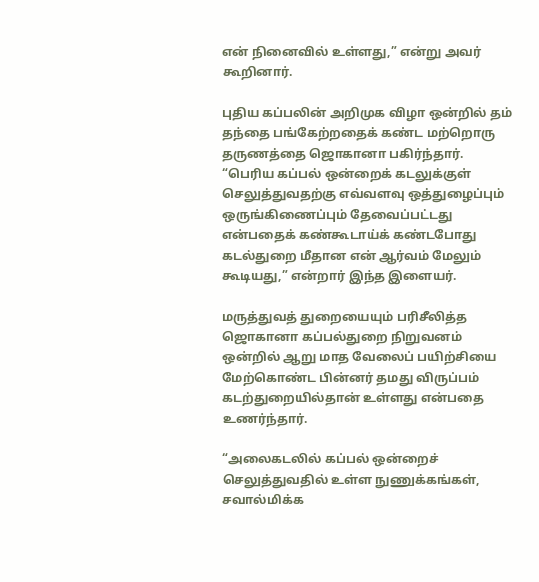என் நினைவில் உள்ளது,” என்று அவர் கூறினார்.

புதிய கப்பலின் அறிமுக விழா ஒன்றில் தம் தந்தை பங்கேற்றதைக் கண்ட மற்றொரு தருணத்தை ஜொகானா பகிர்ந்தார். “பெரிய கப்பல் ஒன்றைக் கடலுக்குள் செலுத்துவதற்கு எவ்வளவு ஒத்துழைப்பும் ஒருங்கிணைப்பும் தேவைப்பட்டது என்பதைக் கண்கூடாய்க் கண்டபோது கடல்துறை மீதான என் ஆர்வம் மேலும் கூடியது,” என்றார் இந்த இளையர்.

மருத்துவத் துறையையும் பரிசீலித்த ஜொகானா கப்பல்துறை நிறுவனம் ஒன்றில் ஆறு மாத வேலைப் பயிற்சியை மேற்கொண்ட பின்னர் தமது விருப்பம் கடற்துறையில்தான் உள்ளது என்பதை உணர்ந்தார்.

“அலைகடலில் கப்பல் ஒன்றைச் செலுத்துவதில் உள்ள நுணுக்கங்கள், சவால்மிக்க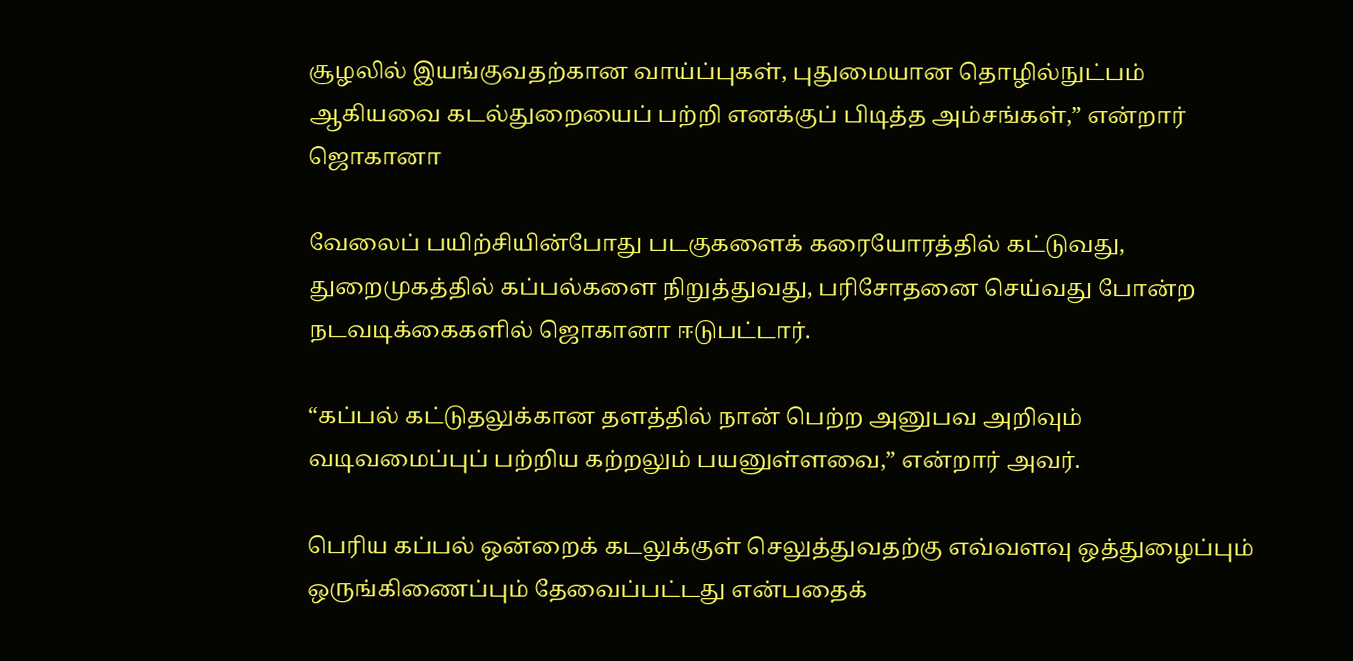சூழலில் இயங்குவதற்கான வாய்ப்புகள், புதுமையான தொழில்நுட்பம் ஆகியவை கடல்துறையைப் பற்றி எனக்குப் பிடித்த அம்சங்கள்,” என்றார் ஜொகானா

வேலைப் பயிற்சியின்போது படகுகளைக் கரையோரத்தில் கட்டுவது, துறைமுகத்தில் கப்பல்களை நிறுத்துவது, பரிசோதனை செய்வது போன்ற நடவடிக்கைகளில் ஜொகானா ஈடுபட்டார்.

“கப்பல் கட்டுதலுக்கான தளத்தில் நான் பெற்ற அனுபவ அறிவும் வடிவமைப்புப் பற்றிய கற்றலும் பயனுள்ளவை,” என்றார் அவர்.

பெரிய கப்பல் ஒன்றைக் கடலுக்குள் செலுத்துவதற்கு எவ்வளவு ஒத்துழைப்பும் ஒருங்கிணைப்பும் தேவைப்பட்டது என்பதைக்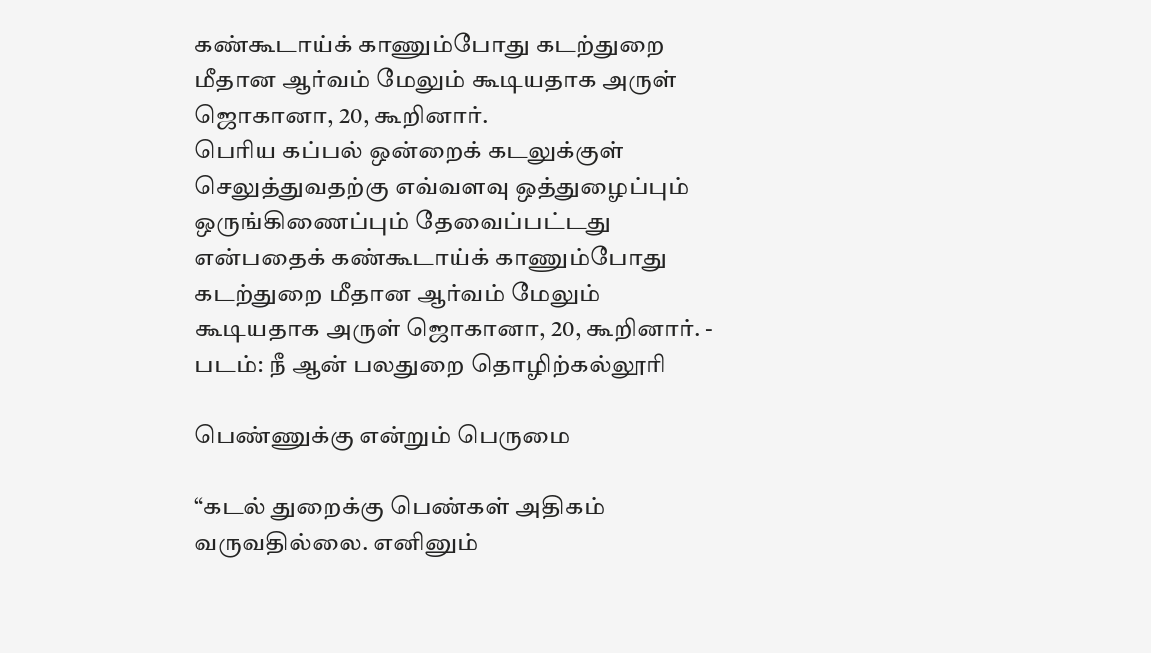கண்கூடாய்க் காணும்போது கடற்துறை மீதான ஆர்வம் மேலும் கூடியதாக அருள் ஜொகானா, 20, கூறினார்.
பெரிய கப்பல் ஒன்றைக் கடலுக்குள் செலுத்துவதற்கு எவ்வளவு ஒத்துழைப்பும் ஒருங்கிணைப்பும் தேவைப்பட்டது என்பதைக் கண்கூடாய்க் காணும்போது கடற்துறை மீதான ஆர்வம் மேலும் கூடியதாக அருள் ஜொகானா, 20, கூறினார். - படம்: நீ ஆன் பலதுறை தொழிற்கல்லூரி

பெண்ணுக்கு என்றும் பெருமை

“கடல் துறைக்கு பெண்கள் அதிகம் வருவதில்லை. எனினும்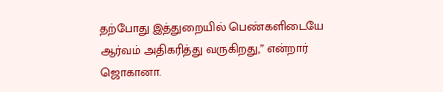தற்போது இத்துறையில் பெண்களிடையே ஆர்வம் அதிகரித்து வருகிறது,” என்றார் ஜொகானா.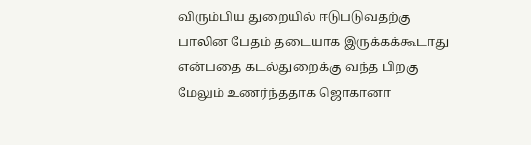விரும்பிய துறையில் ஈடுபடுவதற்கு பாலின பேதம் தடையாக இருக்கக்கூடாது என்பதை கடல்துறைக்கு வந்த பிறகு மேலும் உணர்ந்ததாக ஜொகானா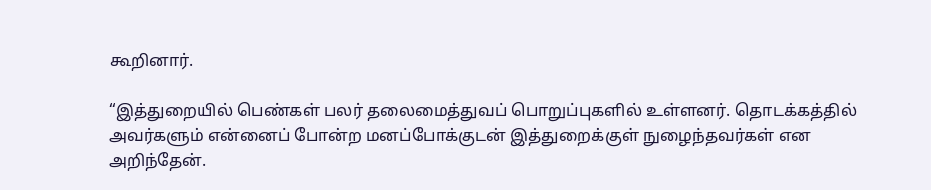கூறினார்.

“இத்துறையில் பெண்கள் பலர் தலைமைத்துவப் பொறுப்புகளில் உள்ளனர். தொடக்கத்தில் அவர்களும் என்னைப் போன்ற மனப்போக்குடன் இத்துறைக்குள் நுழைந்தவர்கள் என அறிந்தேன்.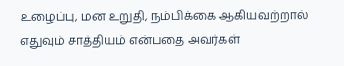உழைப்பு, மன உறுதி, நம்பிக்கை ஆகியவற்றால் எதுவும் சாத்தியம் என்பதை அவர்கள்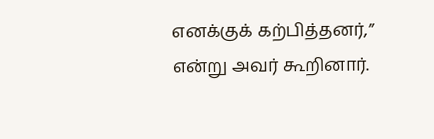எனக்குக் கற்பித்தனர்,” என்று அவர் கூறினார்.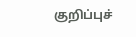குறிப்புச்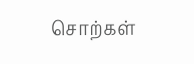சொற்கள்